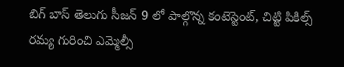బిగ్ బాస్ తెలుగు సీజన్ 9 లో పాల్గొన్న కంటెస్టెంట్, చిట్టి పికిల్స్ రమ్య గురించి ఎమ్మెల్సీ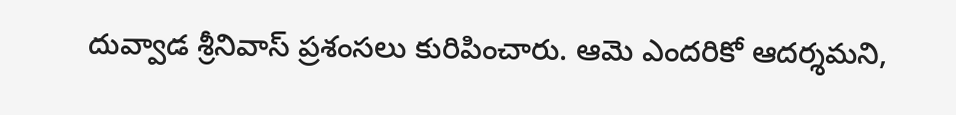దువ్వాడ శ్రీనివాస్ ప్రశంసలు కురిపించారు. ఆమె ఎందరికో ఆదర్శమని,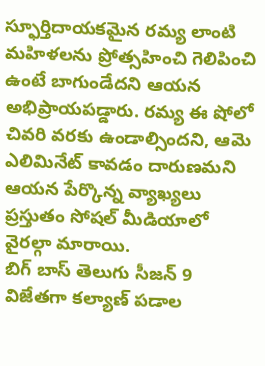స్ఫూర్తిదాయకమైన రమ్య లాంటి మహిళలను ప్రోత్సహించి గెలిపించి ఉంటే బాగుండేదని ఆయన అభిప్రాయపడ్డారు. రమ్య ఈ షోలో చివరి వరకు ఉండాల్సిందని, ఆమె ఎలిమినేట్ కావడం దారుణమని ఆయన పేర్కొన్న వ్యాఖ్యలు ప్రస్తుతం సోషల్ మీడియాలో వైరల్గా మారాయి.
బిగ్ బాస్ తెలుగు సీజన్ 9 విజేతగా కల్యాణ్ పడాల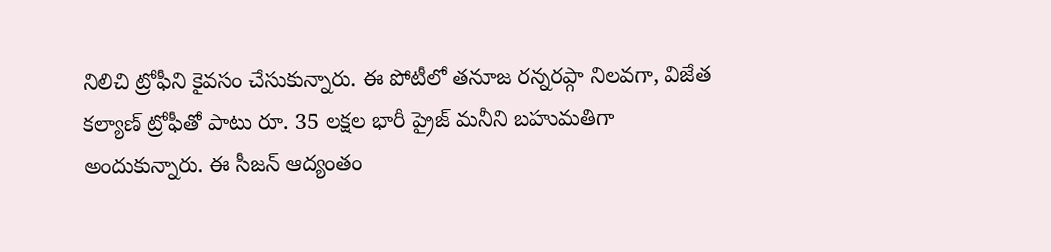నిలిచి ట్రోఫీని కైవసం చేసుకున్నారు. ఈ పోటీలో తనూజ రన్నరప్గా నిలవగా, విజేత కల్యాణ్ ట్రోఫీతో పాటు రూ. 35 లక్షల భారీ ప్రైజ్ మనీని బహుమతిగా అందుకున్నారు. ఈ సీజన్ ఆద్యంతం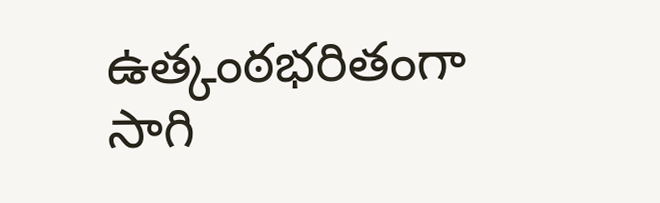ఉత్కంఠభరితంగా సాగి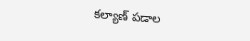కల్యాణ్ పడాల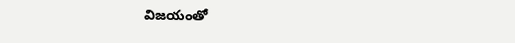విజయంతో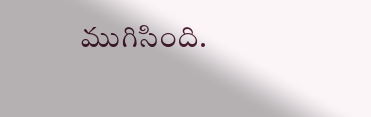ముగిసింది.